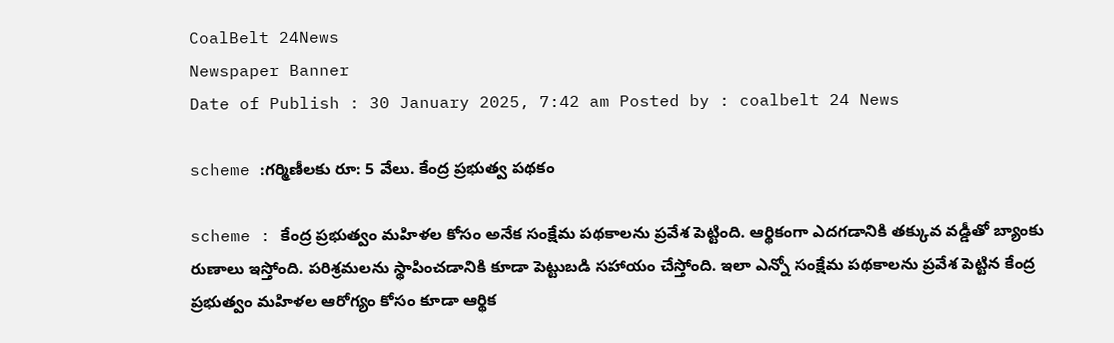CoalBelt 24News
Newspaper Banner
Date of Publish : 30 January 2025, 7:42 am Posted by : coalbelt 24 News

scheme :గర్మిణీలకు రూ: 5 వేలు. కేంద్ర ప్రభుత్వ పథకం

scheme : కేంద్ర ప్రభుత్వం మహిళల కోసం అనేక సంక్షేమ పథకాలను ప్రవేశ పెట్టింది. ఆర్థికంగా ఎదగడానికి తక్కువ వడ్డీతో బ్యాంకు రుణాలు ఇస్తోంది. పరిశ్రమలను స్థాపించడానికి కూడా పెట్టుబడి సహాయం చేస్తోంది. ఇలా ఎన్నో సంక్షేమ పథకాలను ప్రవేశ పెట్టిన కేంద్ర ప్రభుత్వం మహిళల ఆరోగ్యం కోసం కూడా ఆర్థిక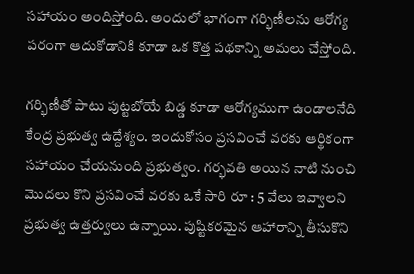సహాయం అందిస్తోంది. అందులో భాగంగా గర్భిణీలను ఆరోగ్య పరంగా ఆదుకోడానికి కూడా ఒక కొత్త పథకాన్ని అమలు చేస్తోంది.

గర్భిణీతో పాటు పుట్టబోయే బిడ్డ కూడా ఆరోగ్యముగా ఉండాలనేది కేంద్ర ప్రభుత్వ ఉద్దేశ్యం. ఇందుకోసం ప్రసవించే వరకు ఆర్థికంగా సహాయం చేయనుంది ప్రభుత్వం. గర్భవతి అయిన నాటి నుంచి మొదలు కొని ప్రసవించే వరకు ఒకే సారి రూ : 5 వేలు ఇవ్వాలని ప్రభుత్వ ఉత్తర్వులు ఉన్నాయి. పుష్టికరమైన ఆహారాన్ని తీసుకొని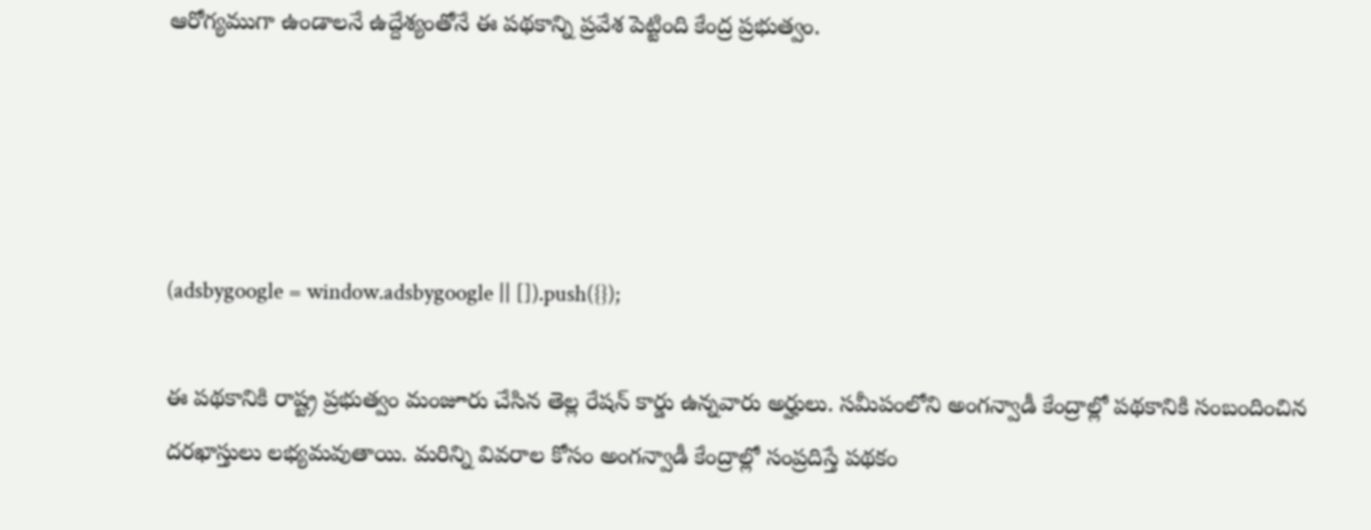ఆరోగ్యముగా ఉండాలనే ఉద్దేశ్యంతోనే ఈ పథకాన్ని ప్రవేశ పెట్టింది కేంద్ర ప్రభుత్వం.




(adsbygoogle = window.adsbygoogle || []).push({});

ఈ పథకానికి రాష్ట్ర ప్రభుత్వం మంజూరు చేసిన తెల్ల రేషన్ కార్డు ఉన్నవారు అర్హులు. సమీపంలోని అంగన్వాడీ కేంద్రాల్లో పథకానికి సంబందించిన దరఖాస్తులు లభ్యమవుతాయి. మరిన్ని వివరాల కోసం అంగన్వాడీ కేంద్రాల్లో సంప్రదిస్తే పథకం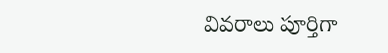వివరాలు పూర్తిగా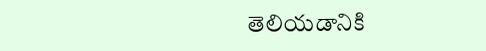తెలియడానికి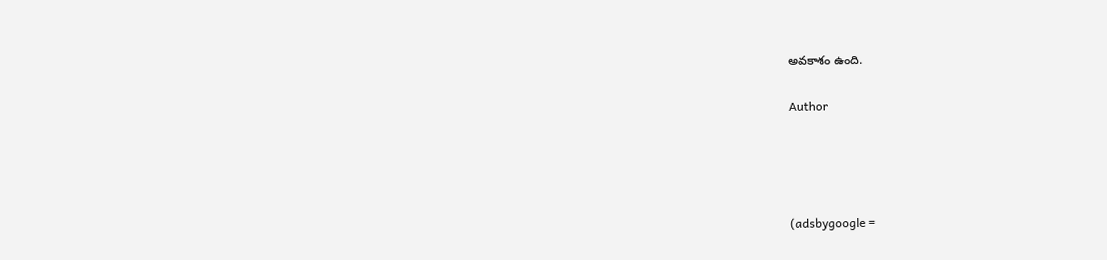అవకాశం ఉంది.

Author




(adsbygoogle =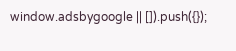window.adsbygoogle || []).push({});